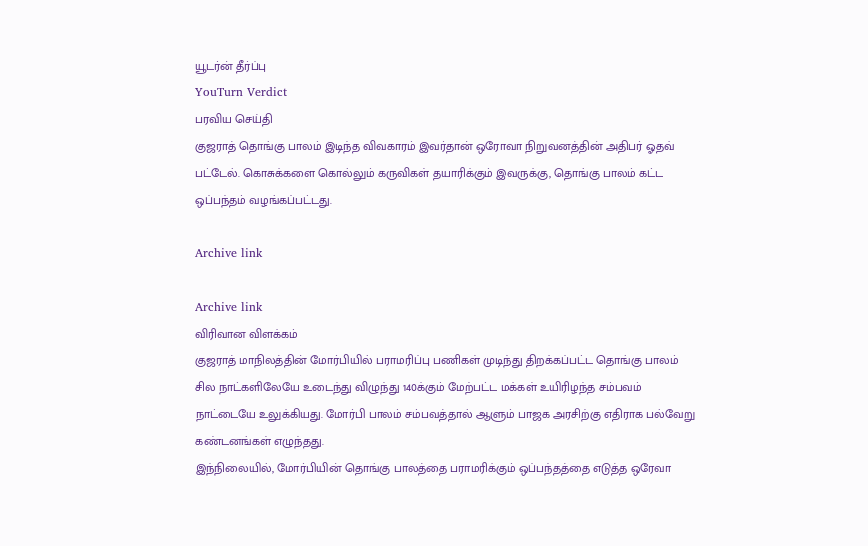யூடர்ன் தீர்ப்பு
YouTurn Verdict
பரவிய செய்தி
குஜராத் தொங்கு பாலம் இடிந்த விவகாரம் இவர்தான் ஒரோவா நிறுவனத்தின் அதிபர் ஓதவ் பட்டேல். கொசுக்களை கொல்லும் கருவிகள் தயாரிக்கும் இவருக்கு, தொங்கு பாலம் கட்ட ஒப்பந்தம் வழங்கப்பட்டது.

Archive link

Archive link
விரிவான விளக்கம்
குஜராத் மாநிலத்தின் மோர்பியில் பராமரிப்பு பணிகள் முடிந்து திறக்கப்பட்ட தொங்கு பாலம் சில நாட்களிலேயே உடைந்து விழுந்து 140க்கும் மேற்பட்ட மக்கள் உயிரிழந்த சம்பவம் நாட்டையே உலுக்கியது. மோர்பி பாலம் சம்பவத்தால் ஆளும் பாஜக அரசிற்கு எதிராக பல்வேறு கண்டனங்கள் எழுந்தது.
இந்நிலையில், மோர்பியின் தொங்கு பாலத்தை பராமரிக்கும் ஒப்பந்தத்தை எடுத்த ஒரேவா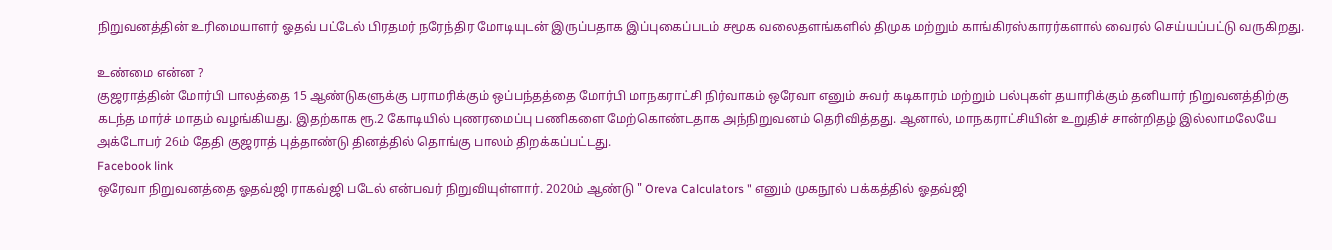நிறுவனத்தின் உரிமையாளர் ஓதவ் பட்டேல் பிரதமர் நரேந்திர மோடியுடன் இருப்பதாக இப்புகைப்படம் சமூக வலைதளங்களில் திமுக மற்றும் காங்கிரஸ்காரர்களால் வைரல் செய்யப்பட்டு வருகிறது.

உண்மை என்ன ?
குஜராத்தின் மோர்பி பாலத்தை 15 ஆண்டுகளுக்கு பராமரிக்கும் ஒப்பந்தத்தை மோர்பி மாநகராட்சி நிர்வாகம் ஒரேவா எனும் சுவர் கடிகாரம் மற்றும் பல்புகள் தயாரிக்கும் தனியார் நிறுவனத்திற்கு கடந்த மார்ச் மாதம் வழங்கியது. இதற்காக ரூ.2 கோடியில் புணரமைப்பு பணிகளை மேற்கொண்டதாக அந்நிறுவனம் தெரிவித்தது. ஆனால், மாநகராட்சியின் உறுதிச் சான்றிதழ் இல்லாமலேயே அக்டோபர் 26ம் தேதி குஜராத் புத்தாண்டு தினத்தில் தொங்கு பாலம் திறக்கப்பட்டது.
Facebook link
ஒரேவா நிறுவனத்தை ஓதவ்ஜி ராகவ்ஜி படேல் என்பவர் நிறுவியுள்ளார். 2020ம் ஆண்டு " Oreva Calculators " எனும் முகநூல் பக்கத்தில் ஓதவ்ஜி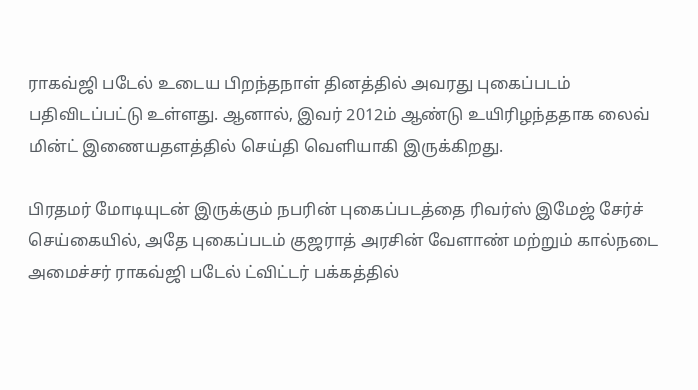ராகவ்ஜி படேல் உடைய பிறந்தநாள் தினத்தில் அவரது புகைப்படம் பதிவிடப்பட்டு உள்ளது. ஆனால், இவர் 2012ம் ஆண்டு உயிரிழந்ததாக லைவ் மின்ட் இணையதளத்தில் செய்தி வெளியாகி இருக்கிறது.

பிரதமர் மோடியுடன் இருக்கும் நபரின் புகைப்படத்தை ரிவர்ஸ் இமேஜ் சேர்ச் செய்கையில், அதே புகைப்படம் குஜராத் அரசின் வேளாண் மற்றும் கால்நடை அமைச்சர் ராகவ்ஜி படேல் ட்விட்டர் பக்கத்தில்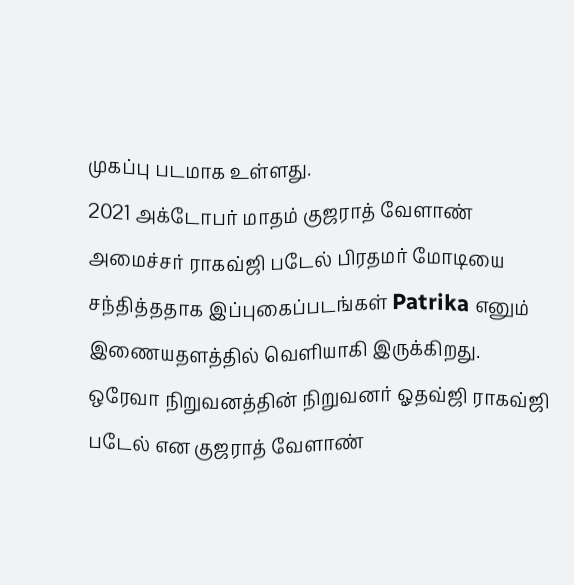முகப்பு படமாக உள்ளது.
2021 அக்டோபர் மாதம் குஜராத் வேளாண் அமைச்சர் ராகவ்ஜி படேல் பிரதமர் மோடியை சந்தித்ததாக இப்புகைப்படங்கள் Patrika எனும் இணையதளத்தில் வெளியாகி இருக்கிறது.
ஒரேவா நிறுவனத்தின் நிறுவனர் ஓதவ்ஜி ராகவ்ஜி படேல் என குஜராத் வேளாண்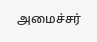அமைச்சர்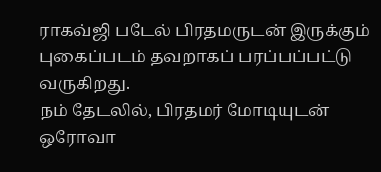ராகவ்ஜி படேல் பிரதமருடன் இருக்கும் புகைப்படம் தவறாகப் பரப்பப்பட்டு வருகிறது.
நம் தேடலில், பிரதமர் மோடியுடன் ஒரோவா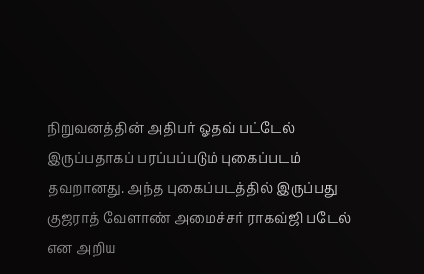நிறுவனத்தின் அதிபர் ஓதவ் பட்டேல் இருப்பதாகப் பரப்பப்படும் புகைப்படம் தவறானது. அந்த புகைப்படத்தில் இருப்பது குஜராத் வேளாண் அமைச்சர் ராகவ்ஜி படேல் என அறிய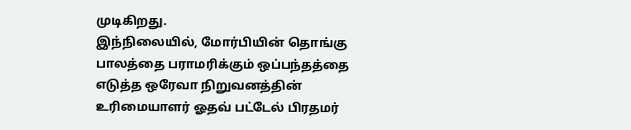முடிகிறது.
இந்நிலையில், மோர்பியின் தொங்கு பாலத்தை பராமரிக்கும் ஒப்பந்தத்தை எடுத்த ஒரேவா நிறுவனத்தின் உரிமையாளர் ஓதவ் பட்டேல் பிரதமர்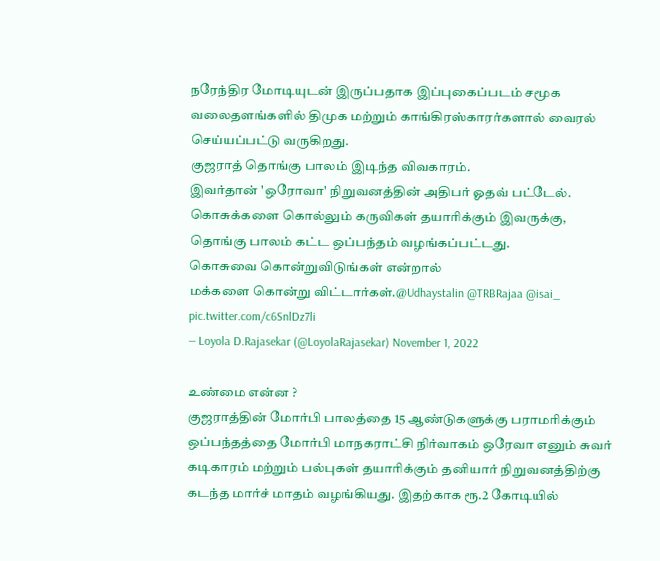நரேந்திர மோடியுடன் இருப்பதாக இப்புகைப்படம் சமூக வலைதளங்களில் திமுக மற்றும் காங்கிரஸ்காரர்களால் வைரல் செய்யப்பட்டு வருகிறது.
குஜராத் தொங்கு பாலம் இடிந்த விவகாரம்.
இவர்தான் 'ஒரோவா' நிறுவனத்தின் அதிபர் ஓதவ் பட்டேல்.
கொசுக்களை கொல்லும் கருவிகள் தயாரிக்கும் இவருக்கு, தொங்கு பாலம் கட்ட ஒப்பந்தம் வழங்கப்பட்டது.
கொசுவை கொன்றுவிடுங்கள் என்றால்
மக்களை கொன்று விட்டார்கள்.@Udhaystalin @TRBRajaa @isai_ pic.twitter.com/c6SnlDz7li
— Loyola D.Rajasekar (@LoyolaRajasekar) November 1, 2022

உண்மை என்ன ?
குஜராத்தின் மோர்பி பாலத்தை 15 ஆண்டுகளுக்கு பராமரிக்கும் ஒப்பந்தத்தை மோர்பி மாநகராட்சி நிர்வாகம் ஒரேவா எனும் சுவர் கடிகாரம் மற்றும் பல்புகள் தயாரிக்கும் தனியார் நிறுவனத்திற்கு கடந்த மார்ச் மாதம் வழங்கியது. இதற்காக ரூ.2 கோடியில்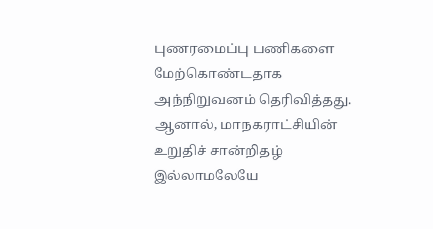புணரமைப்பு பணிகளை மேற்கொண்டதாக அந்நிறுவனம் தெரிவித்தது. ஆனால், மாநகராட்சியின் உறுதிச் சான்றிதழ் இல்லாமலேயே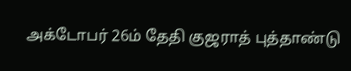அக்டோபர் 26ம் தேதி குஜராத் புத்தாண்டு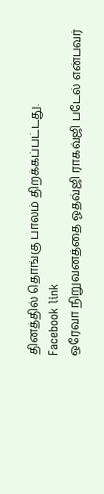தினத்தில் தொங்கு பாலம் திறக்கப்பட்டது.
Facebook link
ஒரேவா நிறுவனத்தை ஓதவ்ஜி ராகவ்ஜி படேல் என்பவர்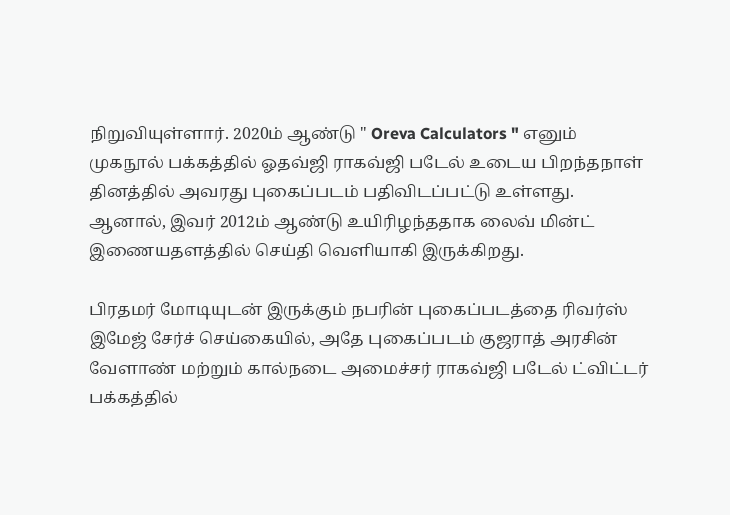நிறுவியுள்ளார். 2020ம் ஆண்டு " Oreva Calculators " எனும் முகநூல் பக்கத்தில் ஓதவ்ஜி ராகவ்ஜி படேல் உடைய பிறந்தநாள் தினத்தில் அவரது புகைப்படம் பதிவிடப்பட்டு உள்ளது. ஆனால், இவர் 2012ம் ஆண்டு உயிரிழந்ததாக லைவ் மின்ட் இணையதளத்தில் செய்தி வெளியாகி இருக்கிறது.

பிரதமர் மோடியுடன் இருக்கும் நபரின் புகைப்படத்தை ரிவர்ஸ் இமேஜ் சேர்ச் செய்கையில், அதே புகைப்படம் குஜராத் அரசின் வேளாண் மற்றும் கால்நடை அமைச்சர் ராகவ்ஜி படேல் ட்விட்டர் பக்கத்தில்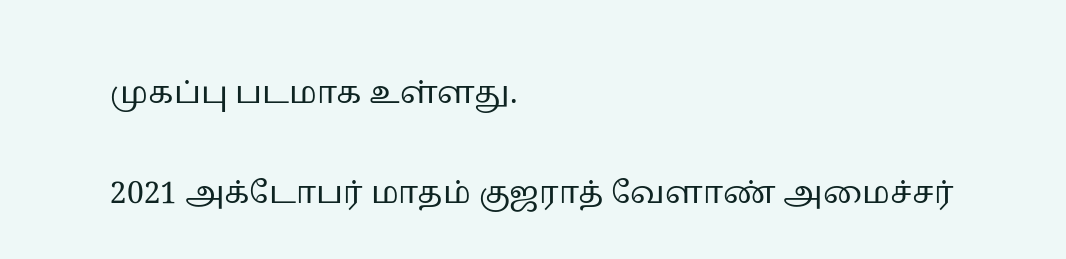முகப்பு படமாக உள்ளது.

2021 அக்டோபர் மாதம் குஜராத் வேளாண் அமைச்சர்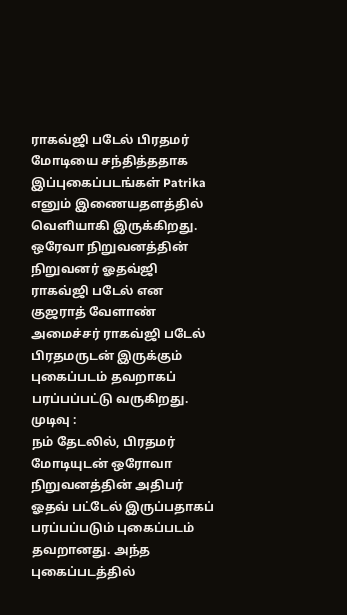ராகவ்ஜி படேல் பிரதமர் மோடியை சந்தித்ததாக இப்புகைப்படங்கள் Patrika எனும் இணையதளத்தில் வெளியாகி இருக்கிறது.
ஒரேவா நிறுவனத்தின் நிறுவனர் ஓதவ்ஜி ராகவ்ஜி படேல் என குஜராத் வேளாண் அமைச்சர் ராகவ்ஜி படேல் பிரதமருடன் இருக்கும் புகைப்படம் தவறாகப் பரப்பப்பட்டு வருகிறது.
முடிவு :
நம் தேடலில், பிரதமர் மோடியுடன் ஒரோவா நிறுவனத்தின் அதிபர் ஓதவ் பட்டேல் இருப்பதாகப் பரப்பப்படும் புகைப்படம் தவறானது. அந்த புகைப்படத்தில்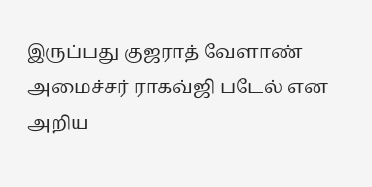இருப்பது குஜராத் வேளாண் அமைச்சர் ராகவ்ஜி படேல் என அறிய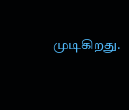முடிகிறது.